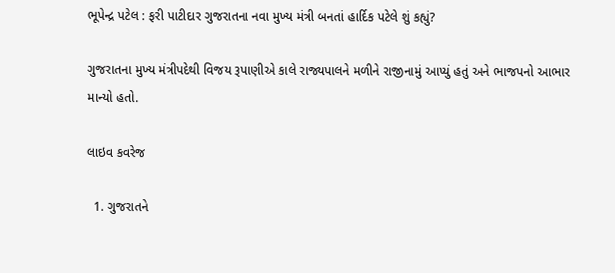ભૂપેન્દ્ર પટેલ : ફરી પાટીદાર ગુજરાતના નવા મુખ્ય મંત્રી બનતાં હાર્દિક પટેલે શું કહ્યું?

ગુજરાતના મુખ્ય મંત્રીપદેથી વિજય રૂપાણીએ કાલે રાજ્યપાલને મળીને રાજીનામું આપ્યું હતું અને ભાજપનો આભાર માન્યો હતો.

લાઇવ કવરેજ

  1. ગુજરાતને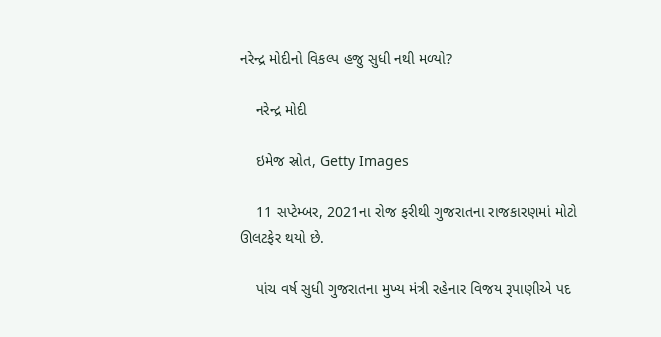નરેન્દ્ર મોદીનો વિકલ્પ હજુ સુધી નથી મળ્યો?

    નરેન્દ્ર મોદી

    ઇમેજ સ્રોત, Getty Images

    11 સપ્ટેમ્બર, 2021ના રોજ ફરીથી ગુજરાતના રાજકારણમાં મોટો ઊલટફેર થયો છે.

    પાંચ વર્ષ સુધી ગુજરાતના મુખ્ય મંત્રી રહેનાર વિજય રૂપાણીએ પદ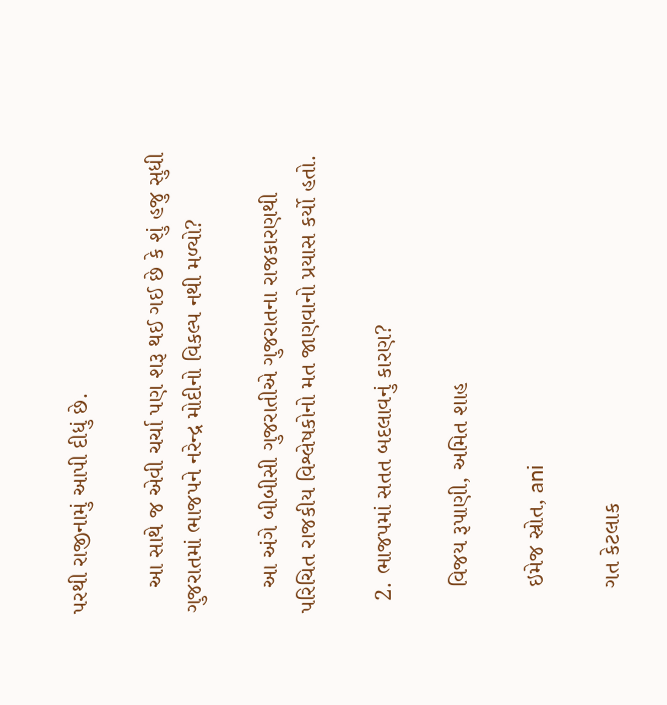પરથી રાજીનામું આપી દીધું છે.

    આ સાથે જ એવી ચર્ચા પણ શરૂ થઈ ગઈ છે કે શું હજુ સુધી ગુજરાતમાં ભાજપને નરેન્દ્ર મોદીનો વિકલ્પ નથી મળ્યો?

    આ અંગે બીબીસી ગુજરાતીએ ગુજરાતના રાજકારણથી પરિચિત રાજકીય વિશ્લેષકોનો મત જાણવાનો પ્રયાસ કર્યો હતો.

  2. ભાજપમાં સતત બદલાવનું કારણ?

    વિજય રૂપાણી, અમિત શાહ

    ઇમેજ સ્રોત, ani

    ગત કેટલાક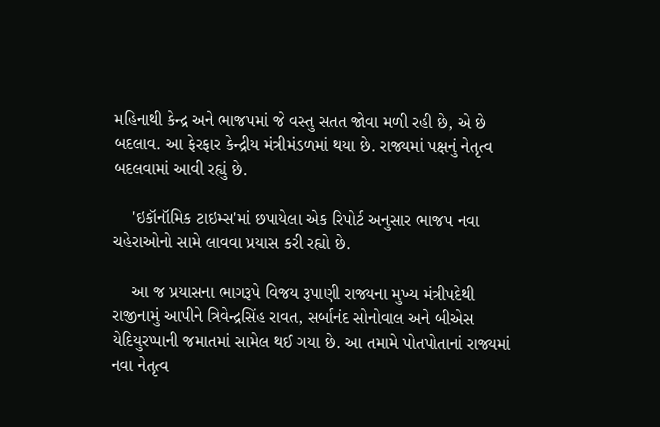મહિનાથી કેન્દ્ર અને ભાજપમાં જે વસ્તુ સતત જોવા મળી રહી છે, એ છે બદલાવ. આ ફેરફાર કેન્દ્રીય મંત્રીમંડળમાં થયા છે. રાજ્યમાં પક્ષનું નેતૃત્વ બદલવામાં આવી રહ્યું છે.

    'ઇકૉનૉમિક ટાઇમ્સ'માં છપાયેલા એક રિપોર્ટ અનુસાર ભાજપ નવા ચહેરાઓનો સામે લાવવા પ્રયાસ કરી રહ્યો છે.

    આ જ પ્રયાસના ભાગરૂપે વિજય રૂપાણી રાજ્યના મુખ્ય મંત્રીપદેથી રાજીનામું આપીને ત્રિવેન્દ્રસિંહ રાવત, સર્બાનંદ સોનોવાલ અને બીએસ યેદિયુરપ્પાની જમાતમાં સામેલ થઈ ગયા છે. આ તમામે પોતપોતાનાં રાજ્યમાં નવા નેતૃત્વ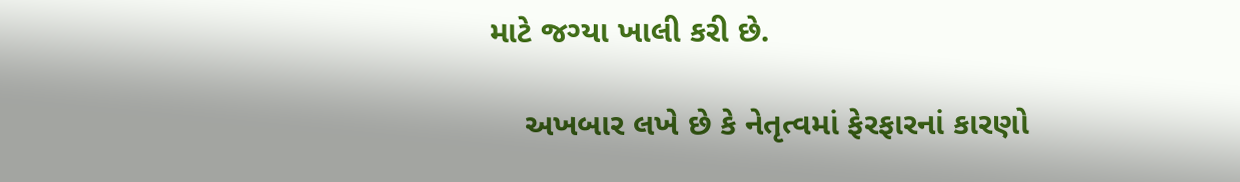માટે જગ્યા ખાલી કરી છે.

    અખબાર લખે છે કે નેતૃત્વમાં ફેરફારનાં કારણો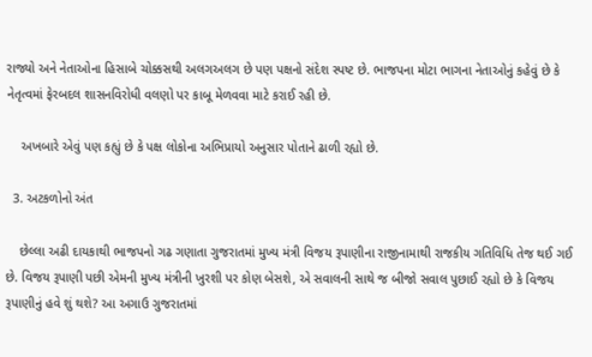રાજ્યો અને નેતાઓના હિસાબે ચોક્કસથી અલગઅલગ છે પણ પક્ષનો સંદેશ સ્પષ્ટ છે. ભાજપના મોટા ભાગના નેતાઓનું કહેવું છે કે નેતૃત્વમાં ફેરબદલ શાસનવિરોધી વલણો પર કાબૂ મેળવવા માટે કરાઈ રહી છે.

    અખબારે એવું પણ કહ્યું છે કે પક્ષ લોકોના અભિપ્રાયો અનુસાર પોતાને ઢાળી રહ્યો છે.

  3. અટકળોનો અંત

    છેલ્લા અઢી દાયકાથી ભાજપનો ગઢ ગણાતા ગુજરાતમાં મુખ્ય મંત્રી વિજય રૂપાણીના રાજીનામાથી રાજકીય ગતિવિધિ તેજ થઈ ગઈ છે. વિજય રૂપાણી પછી એમની મુખ્ય મંત્રીની ખુરશી પર કોણ બેસશે, એ સવાલની સાથે જ બીજો સવાલ પુછાઈ રહ્યો છે કે વિજય રૂપાણીનું હવે શું થશે? આ અગાઉ ગુજરાતમાં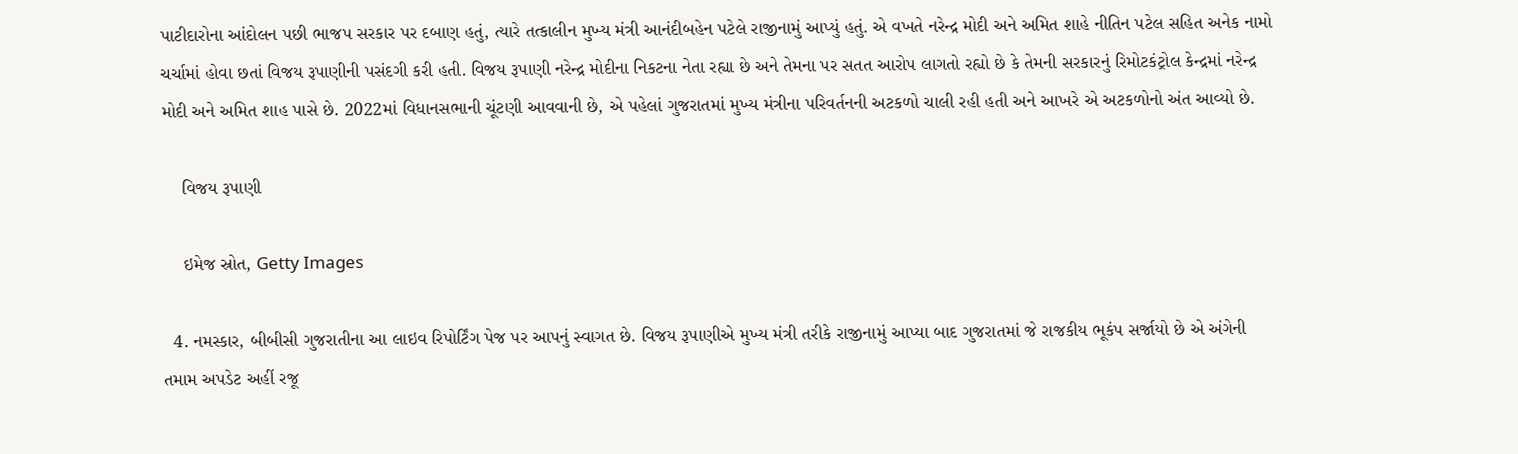પાટીદારોના આંદોલન પછી ભાજપ સરકાર પર દબાણ હતું, ત્યારે તત્કાલીન મુખ્ય મંત્રી આનંદીબહેન પટેલે રાજીનામું આપ્યું હતું. એ વખતે નરેન્દ્ર મોદી અને અમિત શાહે નીતિન પટેલ સહિત અનેક નામો ચર્ચામાં હોવા છતાં વિજય રૂપાણીની પસંદગી કરી હતી. વિજય રૂપાણી નરેન્દ્ર મોદીના નિકટના નેતા રહ્યા છે અને તેમના પર સતત આરોપ લાગતો રહ્યો છે કે તેમની સરકારનું રિમોટકંટ્રોલ કેન્દ્રમાં નરેન્દ્ર મોદી અને અમિત શાહ પાસે છે. 2022માં વિધાનસભાની ચૂંટણી આવવાની છે, એ પહેલાં ગુજરાતમાં મુખ્ય મંત્રીના પરિવર્તનની અટકળો ચાલી રહી હતી અને આખરે એ અટકળોનો અંત આવ્યો છે.

    વિજય રૂપાણી

    ઇમેજ સ્રોત, Getty Images

  4. નમસ્કાર, બીબીસી ગુજરાતીના આ લાઇવ રિપોર્ટિંગ પેજ પર આપનું સ્વાગત છે. વિજય રૂપાણીએ મુખ્ય મંત્રી તરીકે રાજીનામું આપ્યા બાદ ગુજરાતમાં જે રાજકીય ભૂકંપ સર્જાયો છે એ અંગેની તમામ અપડેટ અહીં રજૂ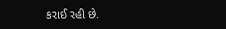કરાઈ રહી છે.